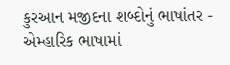કુરઆન મજીદના શબ્દોનું ભાષાંતર - એમ્હારિક ભાષામાં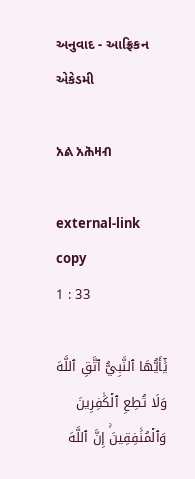અનુવાદ - આફ્રિકન એકેડમી

አል አሕዛብ

external-link copy
1 : 33

يَٰٓأَيُّهَا ٱلنَّبِيُّ ٱتَّقِ ٱللَّهَ وَلَا تُطِعِ ٱلۡكَٰفِرِينَ وَٱلۡمُنَٰفِقِينَۚ إِنَّ ٱللَّهَ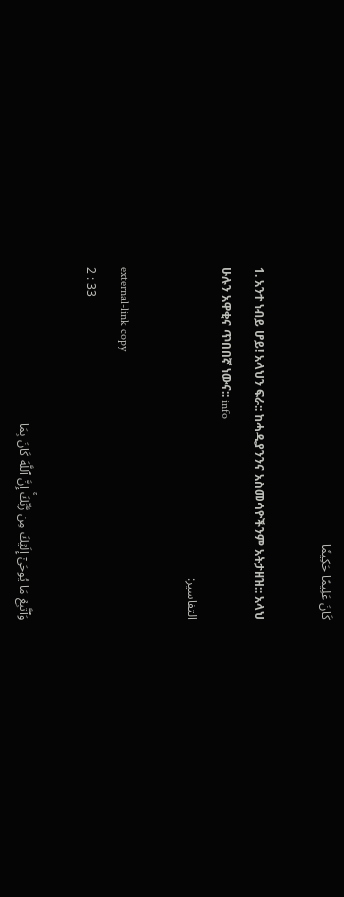كَانَ عَلِيمًا حَكِيمٗا

1. አንተ ነብይ ሆይ! አላህን ፍራ:: ከሓዲያንንና አስመሳዮችንም አትታዘዝ:: አላህ ሁሉን አዋቂና ጥበበኛ ነውና:: info
التفاسير:

external-link copy
2 : 33

وَٱتَّبِعۡ مَا يُوحَىٰٓ إِلَيۡكَ مِن رَّبِّكَۚ إِنَّ ٱللَّهَ كَانَ بِمَا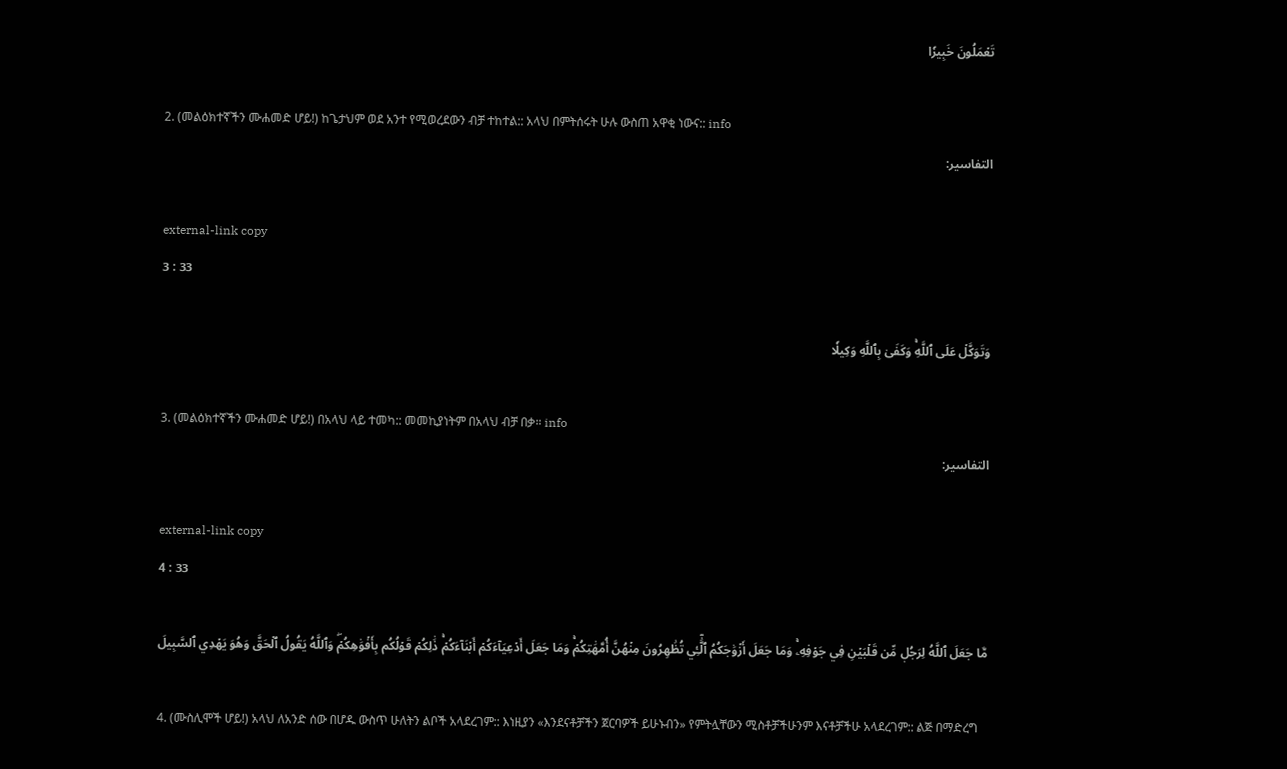تَعۡمَلُونَ خَبِيرٗا

2. (መልዕክተኛችን ሙሐመድ ሆይ!) ከጌታህም ወደ አንተ የሚወረደውን ብቻ ተከተል:: አላህ በምትሰሩት ሁሉ ውስጠ አዋቂ ነውና:: info
التفاسير:

external-link copy
3 : 33

وَتَوَكَّلۡ عَلَى ٱللَّهِۚ وَكَفَىٰ بِٱللَّهِ وَكِيلٗا

3. (መልዕክተኛችን ሙሐመድ ሆይ!) በአላህ ላይ ተመካ:: መመኪያነትም በአላህ ብቻ በቃ። info
التفاسير:

external-link copy
4 : 33

مَّا جَعَلَ ٱللَّهُ لِرَجُلٖ مِّن قَلۡبَيۡنِ فِي جَوۡفِهِۦۚ وَمَا جَعَلَ أَزۡوَٰجَكُمُ ٱلَّٰٓـِٔي تُظَٰهِرُونَ مِنۡهُنَّ أُمَّهَٰتِكُمۡۚ وَمَا جَعَلَ أَدۡعِيَآءَكُمۡ أَبۡنَآءَكُمۡۚ ذَٰلِكُمۡ قَوۡلُكُم بِأَفۡوَٰهِكُمۡۖ وَٱللَّهُ يَقُولُ ٱلۡحَقَّ وَهُوَ يَهۡدِي ٱلسَّبِيلَ

4. (ሙስሊሞች ሆይ!) አላህ ለአንድ ሰው በሆዱ ውስጥ ሁለትን ልቦች አላደረገም:: እነዚያን «እንደናቶቻችን ጀርባዎች ይሁኑብን» የምትሏቸውን ሚስቶቻችሁንም እናቶቻችሁ አላደረገም:: ልጅ በማድረግ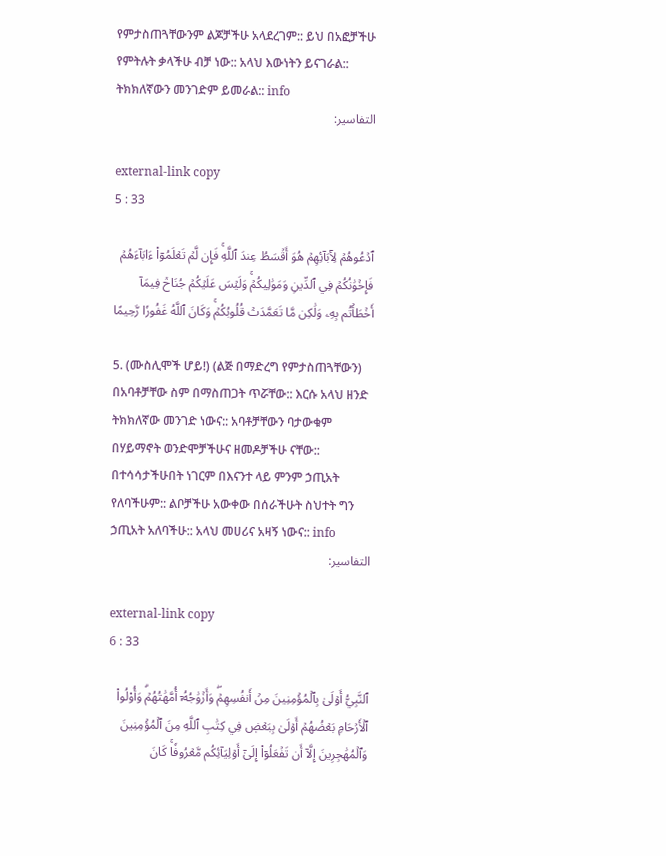የምታስጠጓቸውንም ልጆቻችሁ አላደረገም:: ይህ በአፎቻችሁ የምትሉት ቃላችሁ ብቻ ነው:: አላህ እውነትን ይናገራል:: ትክክለኛውን መንገድም ይመራል:: info
التفاسير:

external-link copy
5 : 33

ٱدۡعُوهُمۡ لِأٓبَآئِهِمۡ هُوَ أَقۡسَطُ عِندَ ٱللَّهِۚ فَإِن لَّمۡ تَعۡلَمُوٓاْ ءَابَآءَهُمۡ فَإِخۡوَٰنُكُمۡ فِي ٱلدِّينِ وَمَوَٰلِيكُمۡۚ وَلَيۡسَ عَلَيۡكُمۡ جُنَاحٞ فِيمَآ أَخۡطَأۡتُم بِهِۦ وَلَٰكِن مَّا تَعَمَّدَتۡ قُلُوبُكُمۡۚ وَكَانَ ٱللَّهُ غَفُورٗا رَّحِيمًا

5. (ሙስሊሞች ሆይ!) (ልጅ በማድረግ የምታስጠጓቸውን) በአባቶቻቸው ስም በማስጠጋት ጥሯቸው:: እርሱ አላህ ዘንድ ትክክለኛው መንገድ ነውና:: አባቶቻቸውን ባታውቁም በሃይማኖት ወንድሞቻችሁና ዘመዶቻችሁ ናቸው:: በተሳሳታችሁበት ነገርም በእናንተ ላይ ምንም ኃጢአት የለባችሁም:: ልቦቻችሁ አውቀው በሰራችሁት ስህተት ግን ኃጢአት አለባችሁ:: አላህ መሀሪና አዛኝ ነውና:: info
التفاسير:

external-link copy
6 : 33

ٱلنَّبِيُّ أَوۡلَىٰ بِٱلۡمُؤۡمِنِينَ مِنۡ أَنفُسِهِمۡۖ وَأَزۡوَٰجُهُۥٓ أُمَّهَٰتُهُمۡۗ وَأُوْلُواْ ٱلۡأَرۡحَامِ بَعۡضُهُمۡ أَوۡلَىٰ بِبَعۡضٖ فِي كِتَٰبِ ٱللَّهِ مِنَ ٱلۡمُؤۡمِنِينَ وَٱلۡمُهَٰجِرِينَ إِلَّآ أَن تَفۡعَلُوٓاْ إِلَىٰٓ أَوۡلِيَآئِكُم مَّعۡرُوفٗاۚ كَانَ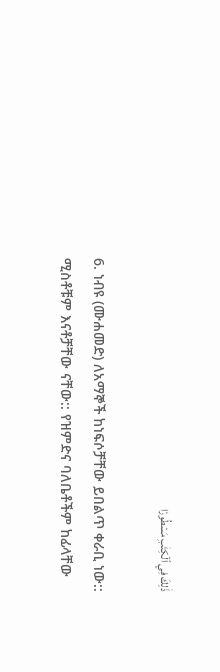ذَٰلِكَ فِي ٱلۡكِتَٰبِ مَسۡطُورٗا

6. ነብዩ (ሙሐመድ) ለአማኞች ከነፍሶቻቸው ይበልጥ ቀራቢ ነው:: ሚስቶቹም እናቶቻቸው ናቸው:: የዝምድና ባለቤቶችም ከፊላቸው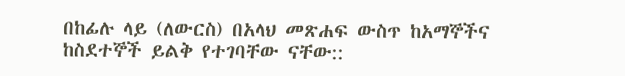በከፊሉ ላይ (ለውርስ) በአላህ መጽሐፍ ውስጥ ከአማኞችና ከስደተኞች ይልቅ የተገባቸው ናቸው::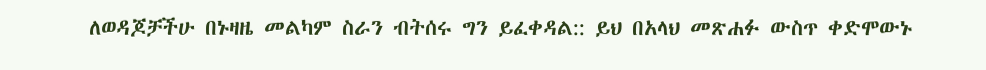ለወዳጆቻችሁ በኑዛዜ መልካም ስራን ብትሰሩ ግን ይፈቀዳል:: ይህ በአላህ መጽሐፉ ውስጥ ቀድሞውኑ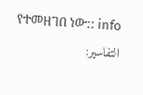የተመዘገበ ነው:: info
التفاسير: